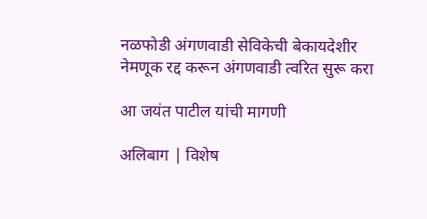नळफोडी अंगणवाडी सेविकेची बेकायदेशीर नेमणूक रद्द करून अंगणवाडी त्वरित सुरू करा

आ जयंत पाटील यांची मागणी

अलिबाग | विशेष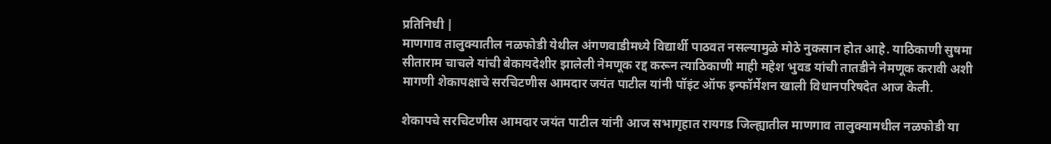प्रतिनिधी |
माणगाव तालुक्यातील नळफोडी येथील अंगणवाडीमध्ये विद्यार्थी पाठवत नसल्यामुळे मोठे नुकसान होत आहे. याठिकाणी सुषमा सीताराम चाचले यांची बेकायदेशीर झालेली नेमणूक रद्द करून त्याठिकाणी माही महेश भुवड यांची तातडीने नेमणूक करावी अशी मागणी शेकापक्षाचे सरचिटणीस आमदार जयंत पाटील यांनी पॉइंट ऑफ इन्फॉर्मेशन खाली विधानपरिषदेत आज केली.

शेकापचे सरचिटणीस आमदार जयंत पाटील यांनी आज सभागृहात रायगड जिल्ह्यातील माणगाव तालुक्यामधील नळफोडी या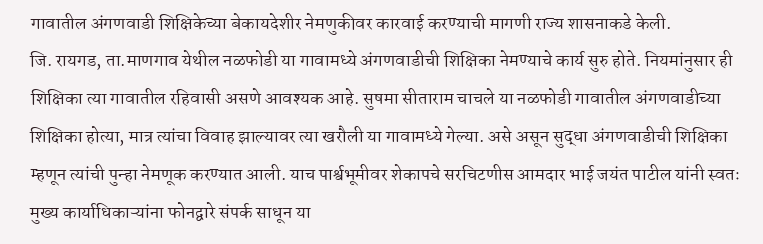गावातील अंगणवाडी शिक्षिकेच्या बेकायदेशीर नेमणुकीवर कारवाई करण्याची मागणी राज्य शासनाकडे केली.
जि. रायगड, ता.माणगाव येथील नळफोडी या गावामध्ये अंगणवाडीची शिक्षिका नेमण्याचे कार्य सुरु होते. नियमांनुसार ही शिक्षिका त्या गावातील रहिवासी असणे आवश्यक आहे. सुषमा सीताराम चाचले या नळफोडी गावातील अंगणवाडीच्या शिक्षिका होत्या, मात्र त्यांचा विवाह झाल्यावर त्या खरौली या गावामध्ये गेल्या. असे असून सुद्धा अंगणवाडीची शिक्षिका म्हणून त्यांची पुन्हा नेमणूक करण्यात आली. याच पार्श्वभूमीवर शेकापचे सरचिटणीस आमदार भाई जयंत पाटील यांनी स्वतः मुख्य कार्याधिकाऱ्यांना फोनद्वारे संपर्क साधून या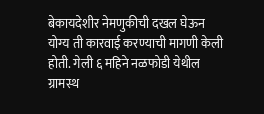बेकायदेशीर नेमणुकीची दखल घेऊन योग्य ती कारवाई करण्याची मागणी केली होती. गेली ६ महिने नळफोडी येथील ग्रामस्थ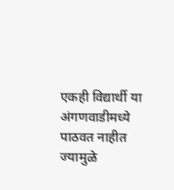एकही विद्यार्थी या अंगणवाडीमध्ये पाठवत नाहीत ज्यामुळे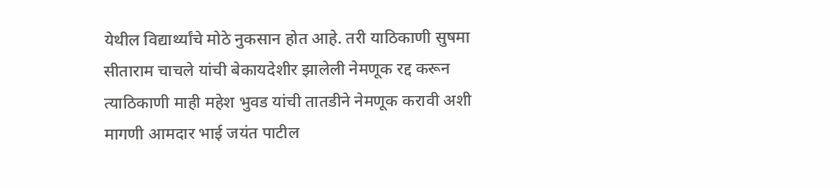येथील विद्यार्थ्यांचे मोठे नुकसान होत आहे. तरी याठिकाणी सुषमा सीताराम चाचले यांची बेकायदेशीर झालेली नेमणूक रद्द करून त्याठिकाणी माही महेश भुवड यांची तातडीने नेमणूक करावी अशी मागणी आमदार भाई जयंत पाटील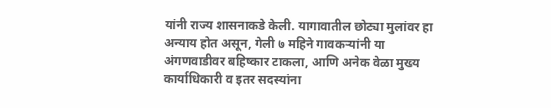यांनी राज्य शासनाकडे केली. यागावातील छोट्या मुलांवर हा अन्याय होत असून, गेली ७ महिने गावकऱ्यांनी या अंगणवाडीवर बहिष्कार टाकला, आणि अनेक वेळा मुख्य कार्याधिकारी व इतर सदस्यांना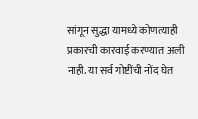सांगून सुद्धा यामध्ये कोणत्याही प्रकारची कारवाई करण्यात अली नाही. या सर्व गोष्टींची नोंद घेत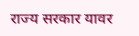राज्य सरकार यावर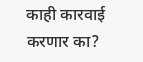काही कारवाई करणार का?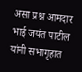असा प्रश्न आमदार भाई जयंत पाटील यांनी सभागृहात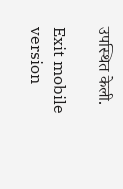उपस्थित केली.

Exit mobile version